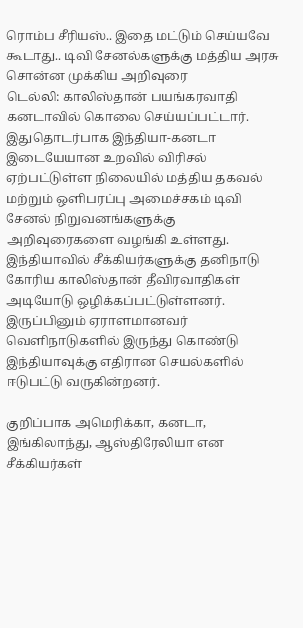ரொம்ப சீரியஸ்.. இதை மட்டும் செய்யவே கூடாது.. டிவி சேனல்களுக்கு மத்திய அரசு சொன்ன முக்கிய அறிவுரை
டெல்லி: காலிஸ்தான் பயங்கரவாதி கனடாவில் கொலை செய்யப்பட்டார். இதுதொடர்பாக இந்தியா-கனடா இடையேயான உறவில் விரிசல் ஏற்பட்டுள்ள நிலையில் மத்திய தகவல் மற்றும் ஒளிபரப்பு அமைச்சகம் டிவி சேனல் நிறுவனங்களுக்கு அறிவுரைகளை வழங்கி உள்ளது.
இந்தியாவில் சீக்கியர்களுக்கு தனிநாடு கோரிய காலிஸ்தான் தீவிரவாதிகள் அடியோடு ஒழிக்கப்பட்டுள்ளனர். இருப்பினும் ஏராளமானவர் வெளிநாடுகளில் இருந்து கொண்டு இந்தியாவுக்கு எதிரான செயல்களில் ஈடுபட்டு வருகின்றனர்.

குறிப்பாக அமெரிக்கா, கனடா, இங்கிலாந்து, ஆஸ்திரேலியா என சீக்கியர்கள்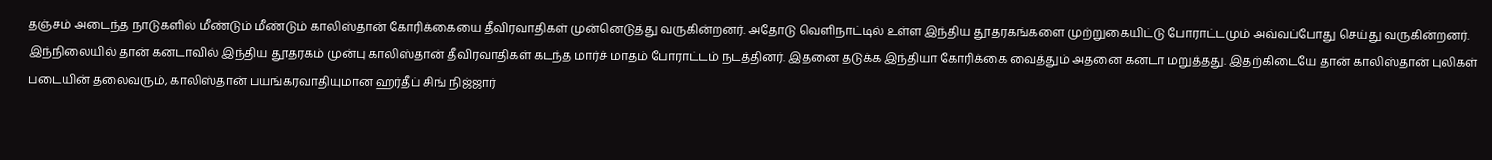தஞ்சம் அடைந்த நாடுகளில் மீண்டும் மீண்டும் காலிஸ்தான் கோரிக்கையை தீவிரவாதிகள் முன்னெடுத்து வருகின்றனர். அதோடு வெளிநாட்டில் உள்ள இந்திய தூதரகங்களை முற்றுகையிட்டு போராட்டமும் அவ்வப்போது செய்து வருகின்றனர்.
இந்நிலையில் தான் கனடாவில் இந்திய தூதரகம் முன்பு காலிஸ்தான் தீவிரவாதிகள் கடந்த மார்ச் மாதம் போராட்டம் நடத்தினர். இதனை தடுக்க இந்தியா கோரிக்கை வைத்தும் அதனை கனடா மறுத்தது. இதற்கிடையே தான் காலிஸ்தான் புலிகள் படையின் தலைவரும், காலிஸ்தான் பயங்கரவாதியுமான ஹர்தீப் சிங் நிஜ்ஜார்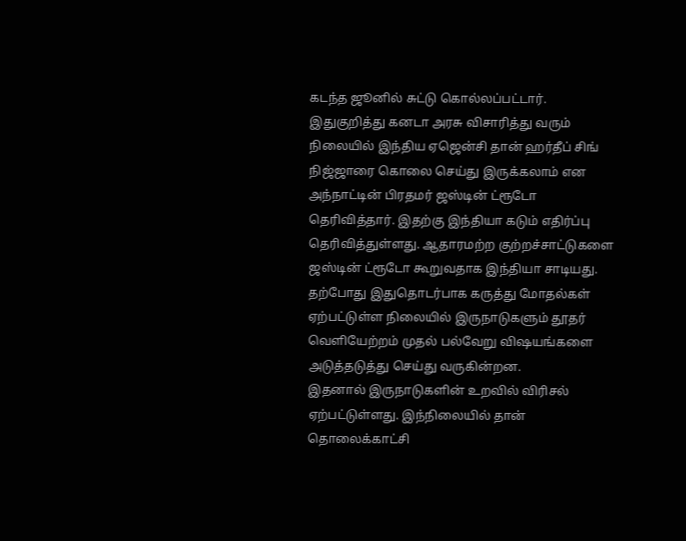கடந்த ஜூனில் சுட்டு கொல்லப்பட்டார்.
இதுகுறித்து கனடா அரசு விசாரித்து வரும் நிலையில் இந்திய ஏஜென்சி தான் ஹர்தீப் சிங் நிஜ்ஜாரை கொலை செய்து இருக்கலாம் என அந்நாட்டின் பிரதமர் ஜஸ்டின் ட்ரூடோ தெரிவித்தார். இதற்கு இந்தியா கடும் எதிர்ப்பு தெரிவித்துள்ளது. ஆதாரமற்ற குற்றச்சாட்டுகளை ஜஸ்டின் ட்ரூடோ கூறுவதாக இந்தியா சாடியது. தற்போது இதுதொடர்பாக கருத்து மோதல்கள் ஏற்பட்டுள்ள நிலையில் இருநாடுகளும் தூதர் வெளியேற்றம் முதல் பல்வேறு விஷயங்களை அடுத்தடுத்து செய்து வருகின்றன.
இதனால் இருநாடுகளின் உறவில் விரிசல் ஏற்பட்டுள்ளது. இந்நிலையில் தான் தொலைக்காட்சி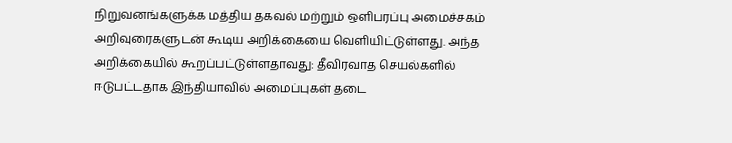நிறுவனங்களுக்க மத்திய தகவல் மற்றும் ஒளிபரப்பு அமைச்சகம் அறிவுரைகளுடன் கூடிய அறிக்கையை வெளியிட்டுள்ளது. அந்த அறிக்கையில் கூறப்பட்டுள்ளதாவது: தீவிரவாத செயல்களில் ஈடுபட்டதாக இந்தியாவில் அமைப்புகள் தடை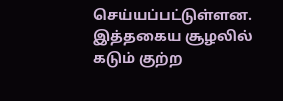செய்யப்பட்டுள்ளன. இத்தகைய சூழலில் கடும் குற்ற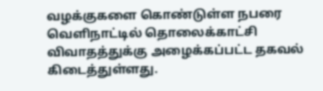வழக்குகளை கொண்டுள்ள நபரை வெளிநாட்டில் தொலைக்காட்சி விவாதத்துக்கு அழைக்கப்பட்ட தகவல் கிடைத்துள்ளது.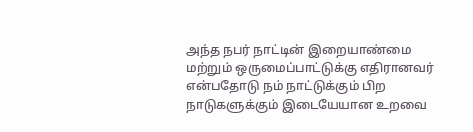அந்த நபர் நாட்டின் இறையாண்மை மற்றும் ஒருமைப்பாட்டுக்கு எதிரானவர் என்பதோடு நம் நாட்டுக்கும் பிற நாடுகளுக்கும் இடையேயான உறவை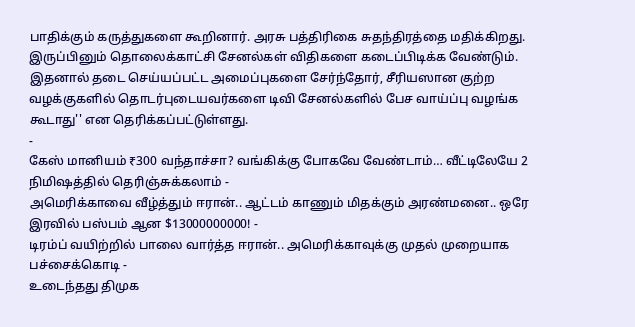பாதிக்கும் கருத்துகளை கூறினார். அரசு பத்திரிகை சுதந்திரத்தை மதிக்கிறது. இருப்பினும் தொலைக்காட்சி சேனல்கள் விதிகளை கடைப்பிடிக்க வேண்டும். இதனால் தடை செய்யப்பட்ட அமைப்புகளை சேர்ந்தோர், சீரியஸான குற்ற வழக்குகளில் தொடர்புடையவர்களை டிவி சேனல்களில் பேச வாய்ப்பு வழங்க கூடாது'' என தெரிக்கப்பட்டுள்ளது.
-
கேஸ் மானியம் ₹300 வந்தாச்சா? வங்கிக்கு போகவே வேண்டாம்… வீட்டிலேயே 2 நிமிஷத்தில் தெரிஞ்சுக்கலாம் -
அமெரிக்காவை வீழ்த்தும் ஈரான்.. ஆட்டம் காணும் மிதக்கும் அரண்மனை.. ஒரே இரவில் பஸ்பம் ஆன $13000000000! -
டிரம்ப் வயிற்றில் பாலை வார்த்த ஈரான்.. அமெரிக்காவுக்கு முதல் முறையாக பச்சைக்கொடி -
உடைந்தது திமுக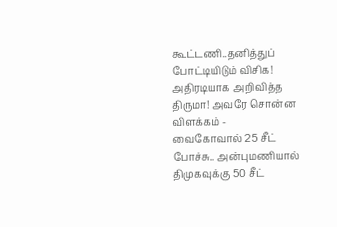கூட்டணி..தனித்துப் போட்டியிடும் விசிக! அதிரடியாக அறிவித்த திருமா! அவரே சொன்ன விளக்கம் -
வைகோவால் 25 சீட் போச்சு.. அன்புமணியால் திமுகவுக்கு 50 சீட்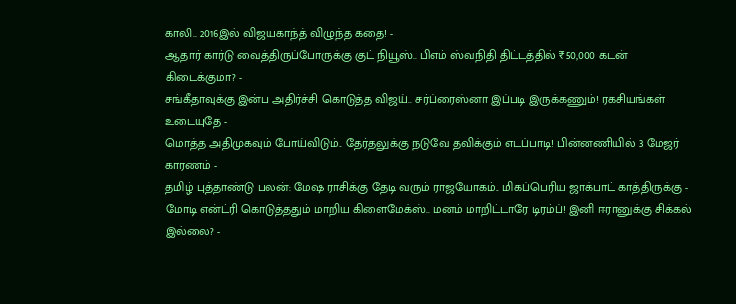காலி.. 2016இல் விஜயகாந்த் விழுந்த கதை! -
ஆதார் கார்டு வைத்திருப்போருக்கு குட் நியூஸ்.. பிஎம் ஸ்வநிதி திட்டத்தில் ₹50,000 கடன் கிடைக்குமா? -
சங்கீதாவுக்கு இன்ப அதிர்ச்சி கொடுத்த விஜய்.. சர்ப்ரைஸ்னா இப்படி இருக்கணும்! ரகசியங்கள் உடையுதே -
மொத்த அதிமுகவும் போய்விடும்.. தேர்தலுக்கு நடுவே தவிக்கும் எடப்பாடி! பின்னணியில் 3 மேஜர் காரணம் -
தமிழ் புத்தாண்டு பலன்: மேஷ ராசிக்கு தேடி வரும் ராஜயோகம்.. மிகப்பெரிய ஜாக்பாட் காத்திருக்கு -
மோடி என்ட்ரி கொடுத்ததும் மாறிய கிளைமேக்ஸ்.. மனம் மாறிட்டாரே டிரம்ப்! இனி ஈரானுக்கு சிக்கல் இல்லை? -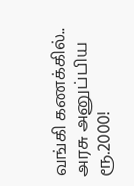வங்கி கணக்கில்.. அரசு அனுப்பிய ரூ.2000!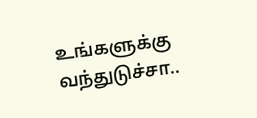உங்களுக்கு வந்துடுச்சா..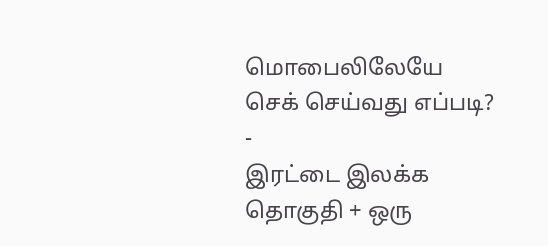மொபைலிலேயே செக் செய்வது எப்படி? -
இரட்டை இலக்க தொகுதி + ஒரு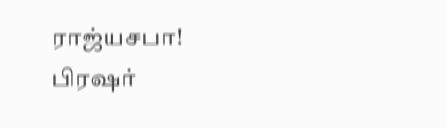ராஜ்யசபா! பிரஷர்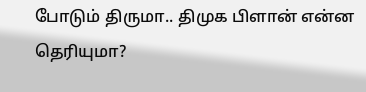போடும் திருமா.. திமுக பிளான் என்ன தெரியுமா?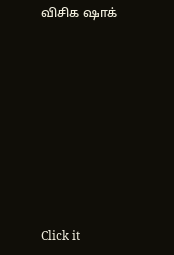விசிக ஷாக்












Click it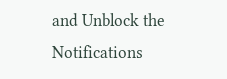and Unblock the Notifications